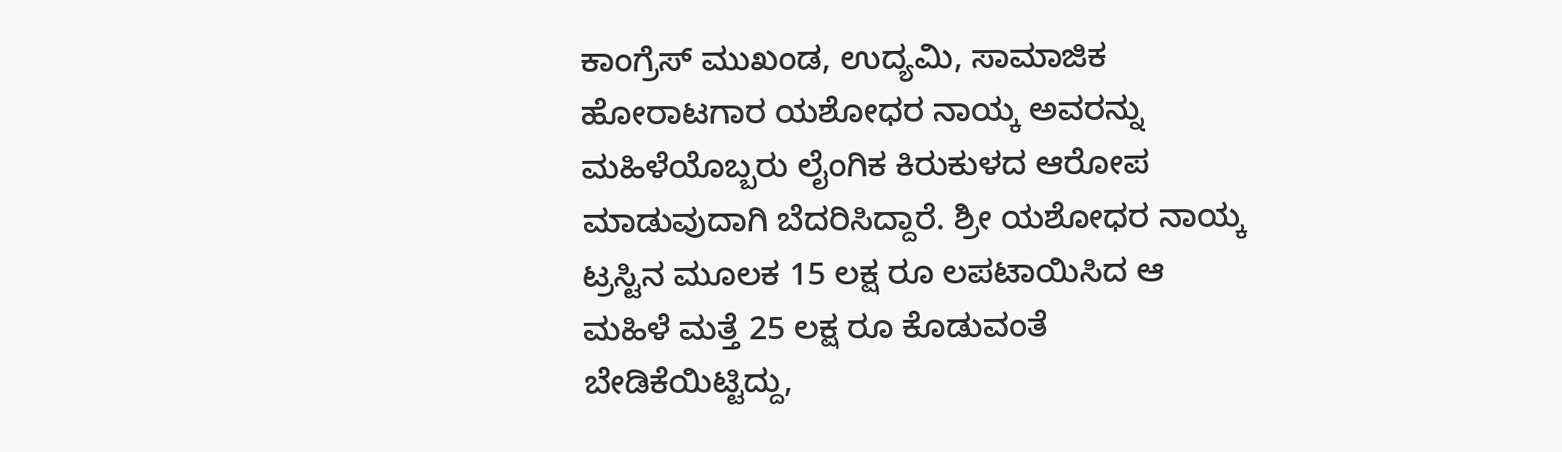ಕಾಂಗ್ರೆಸ್ ಮುಖಂಡ, ಉದ್ಯಮಿ, ಸಾಮಾಜಿಕ ಹೋರಾಟಗಾರ ಯಶೋಧರ ನಾಯ್ಕ ಅವರನ್ನು ಮಹಿಳೆಯೊಬ್ಬರು ಲೈಂಗಿಕ ಕಿರುಕುಳದ ಆರೋಪ ಮಾಡುವುದಾಗಿ ಬೆದರಿಸಿದ್ದಾರೆ. ಶ್ರೀ ಯಶೋಧರ ನಾಯ್ಕ ಟ್ರಸ್ಟಿನ ಮೂಲಕ 15 ಲಕ್ಷ ರೂ ಲಪಟಾಯಿಸಿದ ಆ ಮಹಿಳೆ ಮತ್ತೆ 25 ಲಕ್ಷ ರೂ ಕೊಡುವಂತೆ ಬೇಡಿಕೆಯಿಟ್ಟಿದ್ದು,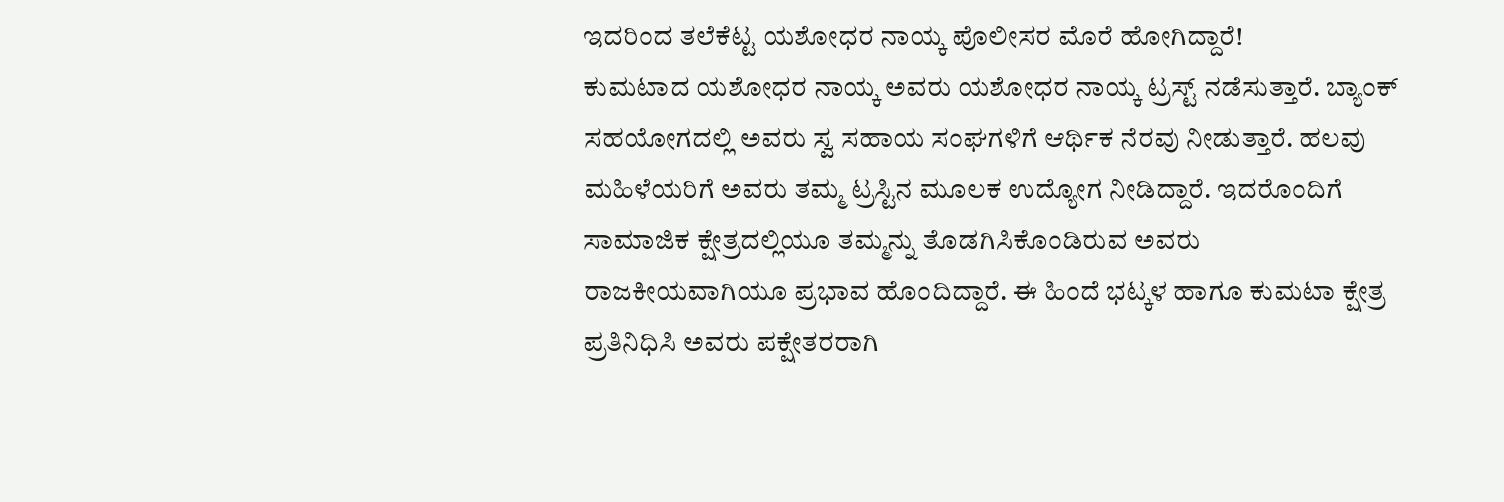ಇದರಿಂದ ತಲೆಕೆಟ್ಟ ಯಶೋಧರ ನಾಯ್ಕ ಪೊಲೀಸರ ಮೊರೆ ಹೋಗಿದ್ದಾರೆ!
ಕುಮಟಾದ ಯಶೋಧರ ನಾಯ್ಕ ಅವರು ಯಶೋಧರ ನಾಯ್ಕ ಟ್ರಸ್ಟ್ ನಡೆಸುತ್ತಾರೆ. ಬ್ಯಾಂಕ್ ಸಹಯೋಗದಲ್ಲಿ ಅವರು ಸ್ವ ಸಹಾಯ ಸಂಘಗಳಿಗೆ ಆರ್ಥಿಕ ನೆರವು ನೀಡುತ್ತಾರೆ. ಹಲವು ಮಹಿಳೆಯರಿಗೆ ಅವರು ತಮ್ಮ ಟ್ರಸ್ಟಿನ ಮೂಲಕ ಉದ್ಯೋಗ ನೀಡಿದ್ದಾರೆ. ಇದರೊಂದಿಗೆ ಸಾಮಾಜಿಕ ಕ್ಷೇತ್ರದಲ್ಲಿಯೂ ತಮ್ಮನ್ನು ತೊಡಗಿಸಿಕೊಂಡಿರುವ ಅವರು ರಾಜಕೀಯವಾಗಿಯೂ ಪ್ರಭಾವ ಹೊಂದಿದ್ದಾರೆ. ಈ ಹಿಂದೆ ಭಟ್ಕಳ ಹಾಗೂ ಕುಮಟಾ ಕ್ಷೇತ್ರ ಪ್ರತಿನಿಧಿಸಿ ಅವರು ಪಕ್ಷೇತರರಾಗಿ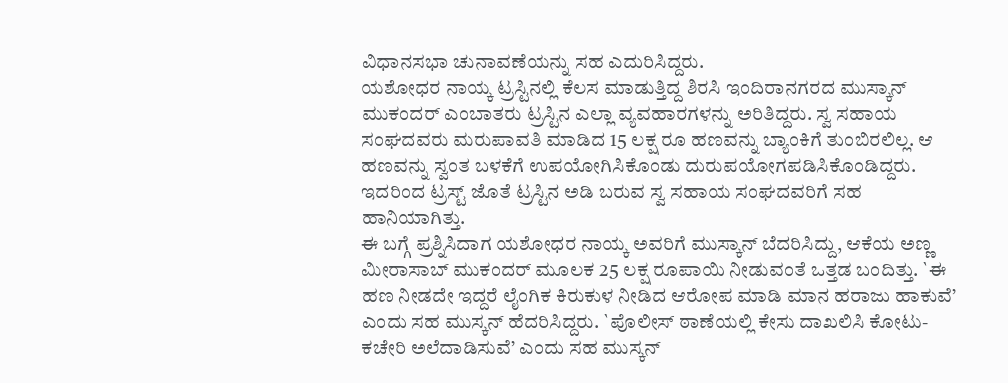ವಿಧಾನಸಭಾ ಚುನಾವಣೆಯನ್ನು ಸಹ ಎದುರಿಸಿದ್ದರು.
ಯಶೋಧರ ನಾಯ್ಕ ಟ್ರಸ್ಟಿನಲ್ಲಿ ಕೆಲಸ ಮಾಡುತ್ತಿದ್ದ ಶಿರಸಿ ಇಂದಿರಾನಗರದ ಮುಸ್ಕಾನ್ ಮುಕಂದರ್ ಎಂಬಾತರು ಟ್ರಸ್ಟಿನ ಎಲ್ಲಾ ವ್ಯವಹಾರಗಳನ್ನು ಅರಿತಿದ್ದರು. ಸ್ವ ಸಹಾಯ ಸಂಘದವರು ಮರುಪಾವತಿ ಮಾಡಿದ 15 ಲಕ್ಷ ರೂ ಹಣವನ್ನು ಬ್ಯಾಂಕಿಗೆ ತುಂಬಿರಲಿಲ್ಲ. ಆ ಹಣವನ್ನು ಸ್ವಂತ ಬಳಕೆಗೆ ಉಪಯೋಗಿಸಿಕೊಂಡು ದುರುಪಯೋಗಪಡಿಸಿಕೊಂಡಿದ್ದರು. ಇದರಿಂದ ಟ್ರಸ್ಟ್ ಜೊತೆ ಟ್ರಸ್ಟಿನ ಅಡಿ ಬರುವ ಸ್ವ ಸಹಾಯ ಸಂಘದವರಿಗೆ ಸಹ ಹಾನಿಯಾಗಿತ್ತು.
ಈ ಬಗ್ಗೆ ಪ್ರಶ್ನಿಸಿದಾಗ ಯಶೋಧರ ನಾಯ್ಕ ಅವರಿಗೆ ಮುಸ್ಕಾನ್ ಬೆದರಿಸಿದ್ದು, ಆಕೆಯ ಅಣ್ಣ ಮೀರಾಸಾಬ್ ಮುಕಂದರ್ ಮೂಲಕ 25 ಲಕ್ಷ ರೂಪಾಯಿ ನೀಡುವಂತೆ ಒತ್ತಡ ಬಂದಿತ್ತು. `ಈ ಹಣ ನೀಡದೇ ಇದ್ದರೆ ಲೈಂಗಿಕ ಕಿರುಕುಳ ನೀಡಿದ ಆರೋಪ ಮಾಡಿ ಮಾನ ಹರಾಜು ಹಾಕುವೆ’ ಎಂದು ಸಹ ಮುಸ್ಕನ್ ಹೆದರಿಸಿದ್ದರು. `ಪೊಲೀಸ್ ಠಾಣೆಯಲ್ಲಿ ಕೇಸು ದಾಖಲಿಸಿ ಕೋಟು-ಕಚೇರಿ ಅಲೆದಾಡಿಸುವೆ’ ಎಂದು ಸಹ ಮುಸ್ಕನ್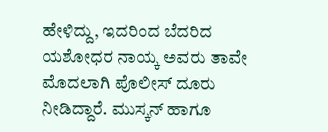ಹೇಳಿದ್ದು, ಇದರಿಂದ ಬೆದರಿದ ಯಶೋಧರ ನಾಯ್ಕ ಅವರು ತಾವೇ ಮೊದಲಾಗಿ ಪೊಲೀಸ್ ದೂರು ನೀಡಿದ್ದಾರೆ. ಮುಸ್ಕನ್ ಹಾಗೂ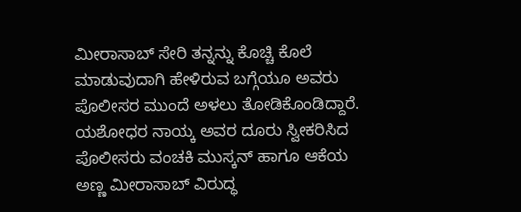ಮೀರಾಸಾಬ್ ಸೇರಿ ತನ್ನನ್ನು ಕೊಚ್ಚಿ ಕೊಲೆ ಮಾಡುವುದಾಗಿ ಹೇಳಿರುವ ಬಗ್ಗೆಯೂ ಅವರು ಪೊಲೀಸರ ಮುಂದೆ ಅಳಲು ತೋಡಿಕೊಂಡಿದ್ದಾರೆ.
ಯಶೋಧರ ನಾಯ್ಕ ಅವರ ದೂರು ಸ್ವೀಕರಿಸಿದ ಪೊಲೀಸರು ವಂಚಕಿ ಮುಸ್ಕನ್ ಹಾಗೂ ಆಕೆಯ ಅಣ್ಣ ಮೀರಾಸಾಬ್ ವಿರುದ್ಧ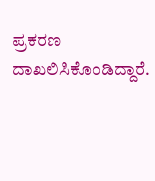ಪ್ರಕರಣ ದಾಖಲಿಸಿಕೊಂಡಿದ್ದಾರೆ.